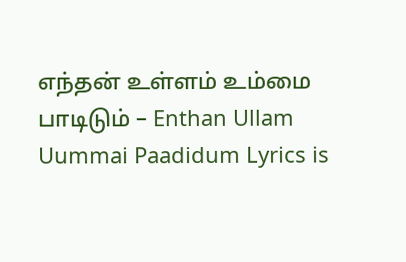எந்தன் உள்ளம் உம்மை பாடிடும் – Enthan Ullam Uummai Paadidum Lyrics is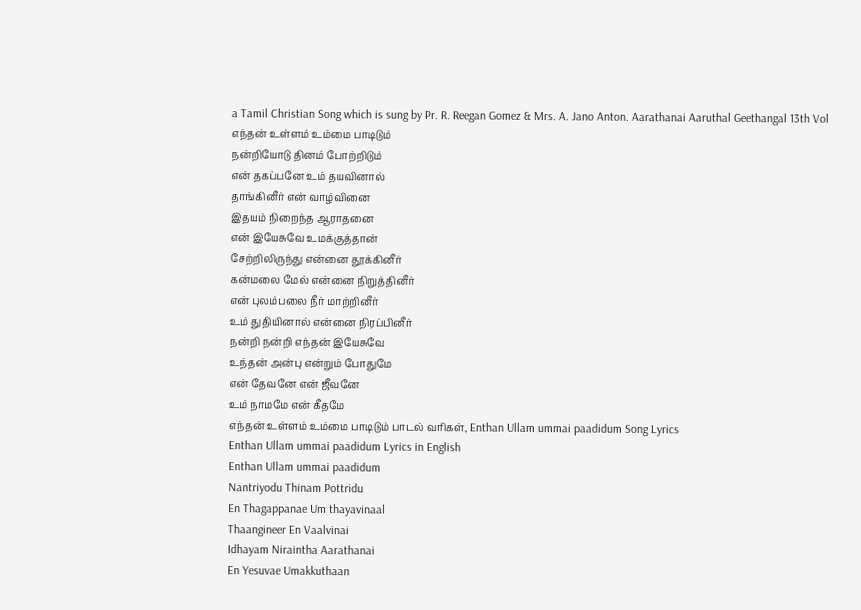a Tamil Christian Song which is sung by Pr. R. Reegan Gomez & Mrs. A. Jano Anton. Aarathanai Aaruthal Geethangal 13th Vol
எந்தன் உள்ளம் உம்மை பாடிடும்
நன்றியோடு தினம் போற்றிடும்
என் தகப்பனே உம் தயவினால்
தாங்கினீர் என் வாழ்வினை
இதயம் நிறைந்த ஆராதனை
என் இயேசுவே உமக்குத்தான்
சேற்றிலிருந்து என்னை தூக்கினீர்
கன்மலை மேல் என்னை நிறுத்தினீர்
என் புலம்பலை நீர் மாற்றினீர்
உம் துதியினால் என்னை நிரப்பினீர்
நன்றி நன்றி எந்தன் இயேசுவே
உந்தன் அன்பு என்றும் போதுமே
என் தேவனே என் ஜீவனே
உம் நாமமே என் கீதமே
எந்தன் உள்ளம் உம்மை பாடிடும் பாடல் வரிகள், Enthan Ullam ummai paadidum Song Lyrics
Enthan Ullam ummai paadidum Lyrics in English
Enthan Ullam ummai paadidum
Nantriyodu Thinam Pottridu
En Thagappanae Um thayavinaal
Thaangineer En Vaalvinai
Idhayam Niraintha Aarathanai
En Yesuvae Umakkuthaan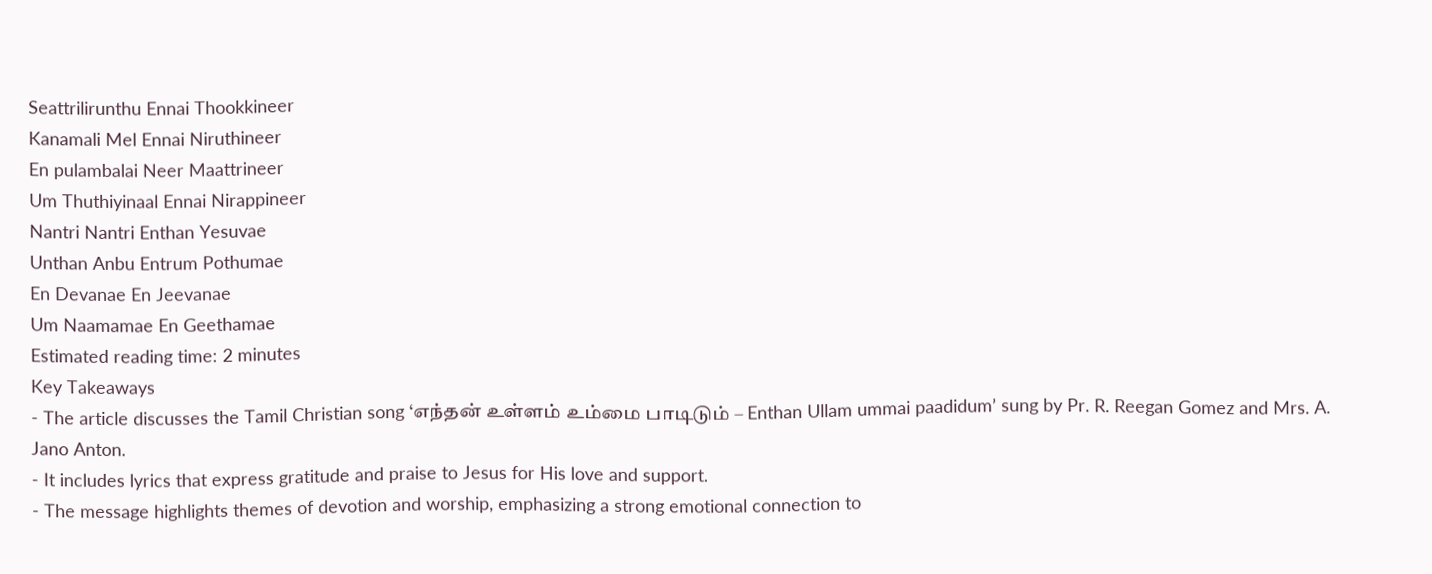Seattrilirunthu Ennai Thookkineer
Kanamali Mel Ennai Niruthineer
En pulambalai Neer Maattrineer
Um Thuthiyinaal Ennai Nirappineer
Nantri Nantri Enthan Yesuvae
Unthan Anbu Entrum Pothumae
En Devanae En Jeevanae
Um Naamamae En Geethamae
Estimated reading time: 2 minutes
Key Takeaways
- The article discusses the Tamil Christian song ‘எந்தன் உள்ளம் உம்மை பாடிடும் – Enthan Ullam ummai paadidum’ sung by Pr. R. Reegan Gomez and Mrs. A. Jano Anton.
- It includes lyrics that express gratitude and praise to Jesus for His love and support.
- The message highlights themes of devotion and worship, emphasizing a strong emotional connection to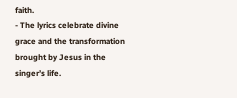faith.
- The lyrics celebrate divine grace and the transformation brought by Jesus in the singer’s life.